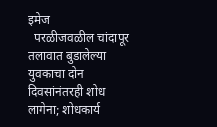इमेज
  परळीजवळील चांदापूर तलावात बुडालेल्या युवकाचा दोन दिवसांनंतरही शोध लागेना; शोधकार्य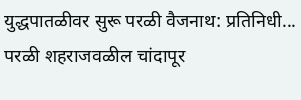युद्धपातळीवर सुरू परळी वैजनाथ: प्रतिनिधी... परळी शहराजवळील चांदापूर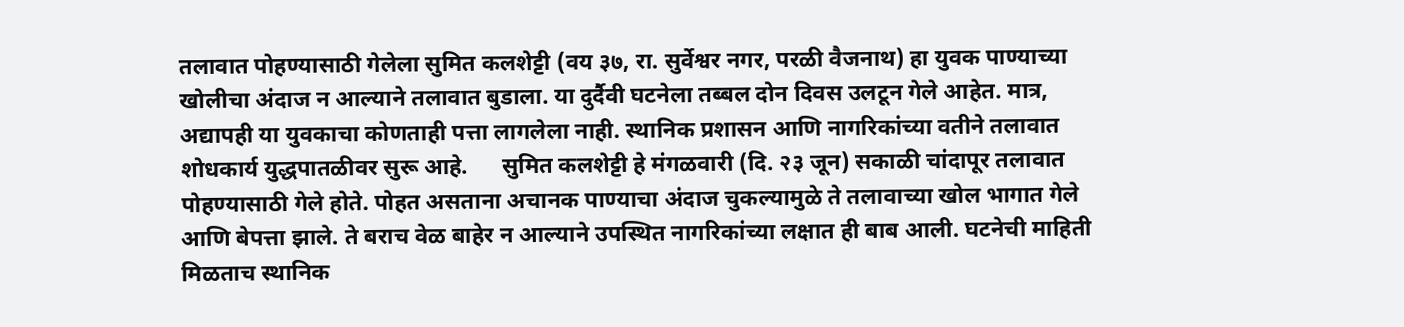तलावात पोहण्यासाठी गेलेला सुमित कलशेट्टी (वय ३७, रा. सुर्वेश्वर नगर, परळी वैजनाथ) हा युवक पाण्याच्या खोलीचा अंदाज न आल्याने तलावात बुडाला. या दुर्दैवी घटनेला तब्बल दोन दिवस उलटून गेले आहेत. मात्र, अद्यापही या युवकाचा कोणताही पत्ता लागलेला नाही. स्थानिक प्रशासन आणि नागरिकांच्या वतीने तलावात शोधकार्य युद्धपातळीवर सुरू आहे.      सुमित कलशेट्टी हे मंगळवारी (दि. २३ जून) सकाळी चांदापूर तलावात पोहण्यासाठी गेले होते. पोहत असताना अचानक पाण्याचा अंदाज चुकल्यामुळे ते तलावाच्या खोल भागात गेले आणि बेपत्ता झाले. ते बराच वेळ बाहेर न आल्याने उपस्थित नागरिकांच्या लक्षात ही बाब आली. घटनेची माहिती मिळताच स्थानिक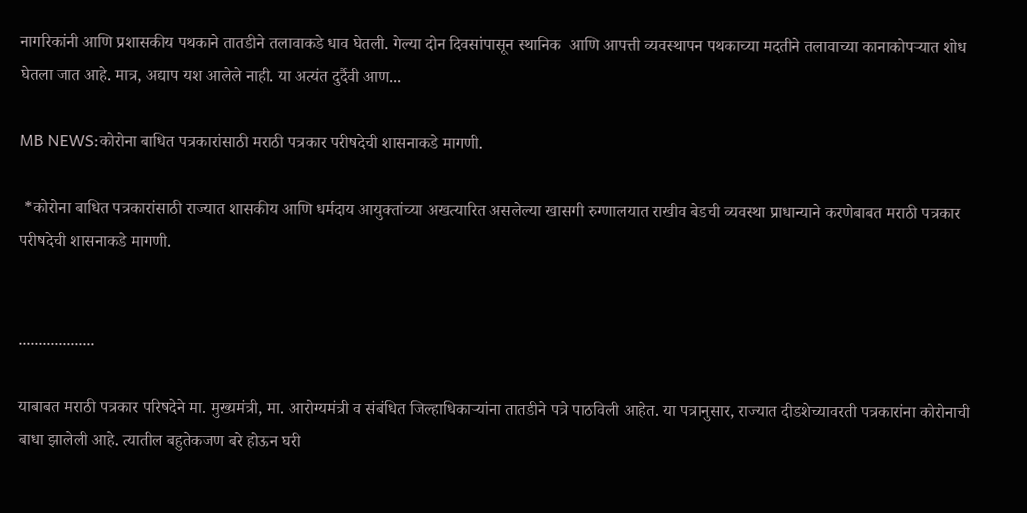नागरिकांनी आणि प्रशासकीय पथकाने तातडीने तलावाकडे धाव घेतली. गेल्या दोन दिवसांपासून स्थानिक  आणि आपत्ती व्यवस्थापन पथकाच्या मदतीने तलावाच्या कानाकोपऱ्यात शोध घेतला जात आहे. मात्र, अद्याप यश आलेले नाही. या अत्यंत दुर्दैवी आण...

MB NEWS:कोरोना बाधित पत्रकारांसाठी मराठी पत्रकार परीषदेची शासनाकडे मागणी.

 *कोरोना बाधित पत्रकारांसाठी राज्यात शासकीय आणि धर्मदाय आयुक्तांच्या अखत्यारित असलेल्या खासगी रुग्णालयात राखीव बेडची व्यवस्था प्राधान्याने करणेबाबत मराठी पत्रकार परीषदेची शासनाकडे मागणी.


...................

याबाबत मराठी पत्रकार परिषदेने मा. मुख्यमंत्री, मा. आरोग्यमंत्री व संबंधित जिल्हाधिकाऱ्यांना तातडीने पत्रे पाठविली आहेत. या पत्रानुसार, राज्यात दीडशेच्यावरती पत्रकारांना कोरोनाची बाधा झालेली आहे. त्यातील बहुतेकजण बरे होऊन घरी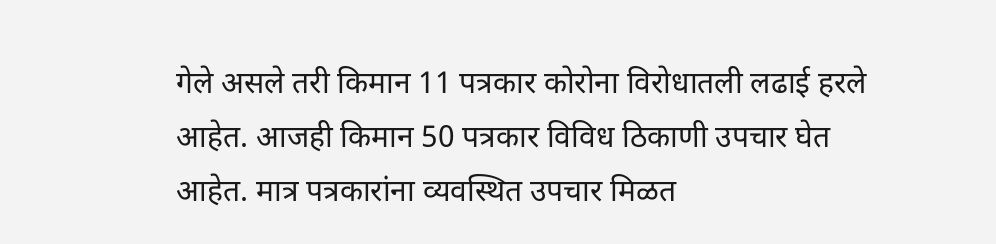गेले असले तरी किमान 11 पत्रकार कोरोना विरोधातली लढाई हरले आहेत. आजही किमान 50 पत्रकार विविध ठिकाणी उपचार घेत आहेत. मात्र पत्रकारांना व्यवस्थित उपचार मिळत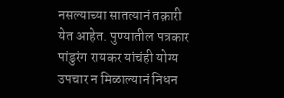नसल्याच्या सातत्यानं तक़ारी येत आहेत. पुण्यातील पत्रकार पांडुरंग रायकर यांचंही योग्य उपचार न मिळाल्यानं निधन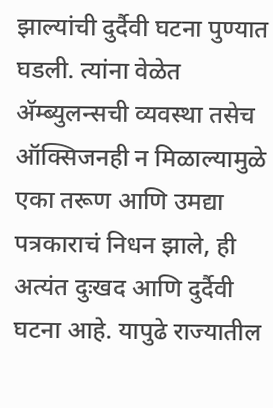झाल्यांची दुर्दैवी घटना पुण्यात घडली. त्यांना वेळेत अ‍ॅम्ब्युलन्सची व्यवस्था तसेच ऑक्सिजनही न मिळाल्यामुळे एका तरूण आणि उमद्या पत्रकाराचं निधन झाले, ही अत्यंत दुःखद आणि दुर्दैवी घटना आहे. यापुढे राज्यातील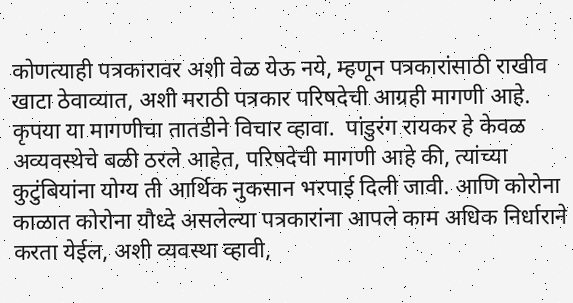कोणत्याही पत्रकारावर अशी वेळ येऊ नये, म्हणून पत्रकारांसाठी राखीव खाटा ठेवाव्यात, अशी मराठी पत्रकार परिषदेची आग्रही मागणी आहे. कृपया या मागणीचा तातडीने विचार व्हावा.  पांडुरंग रायकर हे केवळ अव्यवस्थेचे बळी ठरले आहेत, परिषदेची मागणी आहे की, त्यांच्या कुटुंबियांना योग्य ती आर्थिक नुकसान भरपाई दिली जावी. आणि कोरोना काळात कोरोना यौध्दे असलेल्या पत्रकारांना आपले काम अधिक निर्धाराने करता येईल, अशी व्यवस्था व्हावी,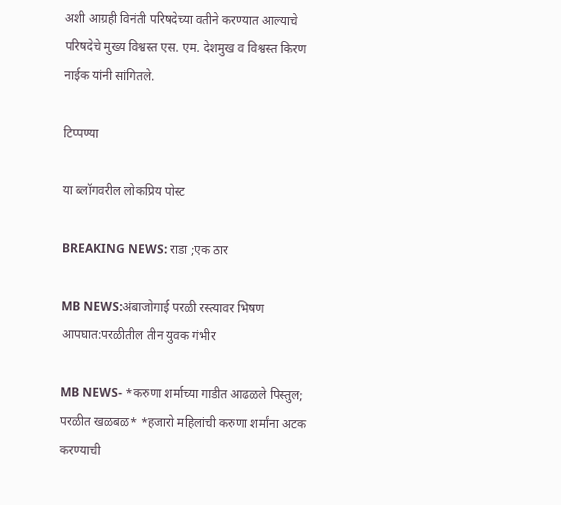अशी आग्रही विनंती परिषदेच्या वतीने करण्यात आल्याचे परिषदेचे मुख्य विश्वस्त एस. एम. देशमुख व विश्वस्त किरण नाईक यांनी सांगितले.

टिप्पण्या

या ब्लॉगवरील लोकप्रिय पोस्ट

BREAKING NEWS: राडा ;एक ठार

MB NEWS:अंबाजोगाई परळी रस्त्यावर भिषण आपघात:परळीतील तीन युवक गंभीर

MB NEWS- *करुणा शर्माच्या गाडीत आढळले पिस्तुल; परळीत खळबळ* *हजारो महिलांची करुणा शर्मांना अटक करण्याची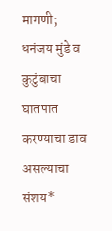मागणी; धनंजय मुंडे व कुटुंबाचा घातपात करण्याचा डाव असल्याचा संशय*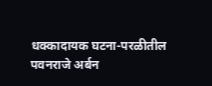धक्कादायक घटना-परळीतील पवनराजे अर्बन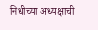निधीच्या अध्यक्षाची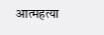आत्महत्या